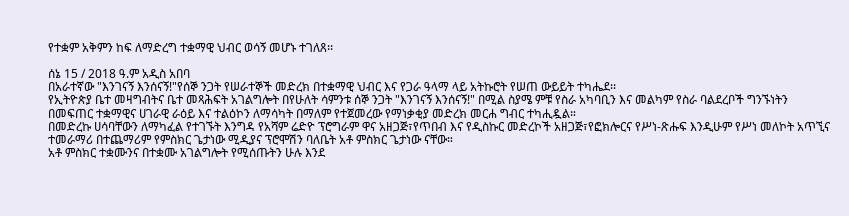የተቋም አቅምን ከፍ ለማድረግ ተቋማዊ ህብር ወሳኝ መሆኑ ተገለጸ፡፡

ሰኔ 15 / 2018 ዓ.ም አዲስ አበባ
በአራተኛው "እንገናኝ እንሰናኝ!"የሰኞ ንጋት የሠራተኞች መድረክ በተቋማዊ ህብር እና የጋራ ዓላማ ላይ አትኩሮት የሠጠ ውይይት ተካሔደ፡፡
የኢትዮጵያ ቤተ መዛግብትና ቤተ መጻሕፍት አገልግሎት በየሁለት ሳምንቱ ሰኞ ንጋት "እንገናኝ እንሰናኝ!" በሚል ስያሜ ምቹ የስራ አካባቢን እና መልካም የስራ ባልደረቦች ግንኙነትን በመፍጠር ተቋማዊና ሀገራዊ ራዕይ እና ተልዕኮን ለማሳካት በማለም የተጀመረው የማነቃቂያ መድረክ መርሐ ግብር ተካሒዷል።
በመድረኩ ሀሳባቸውን ለማካፈል የተገኙት እንግዳ የአሻም ሬድዮ ፕሮግራም ዋና አዘጋጅ፣የጥበብ እና የዲስኩር መድረኮች አዘጋጅ፣የፎክሎርና የሥነ-ጽሑፍ እንዲሁም የሥነ መለኮት አጥኚና ተመራማሪ በተጨማሪም የምስክር ጌታነው ሚዲያና ፕሮሞሽን ባለቤት አቶ ምስክር ጌታነው ናቸው።
አቶ ምስክር ተቋሙንና በተቋሙ አገልግሎት የሚሰጡትን ሁሉ እንደ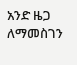አንድ ዜጋ ለማመስገን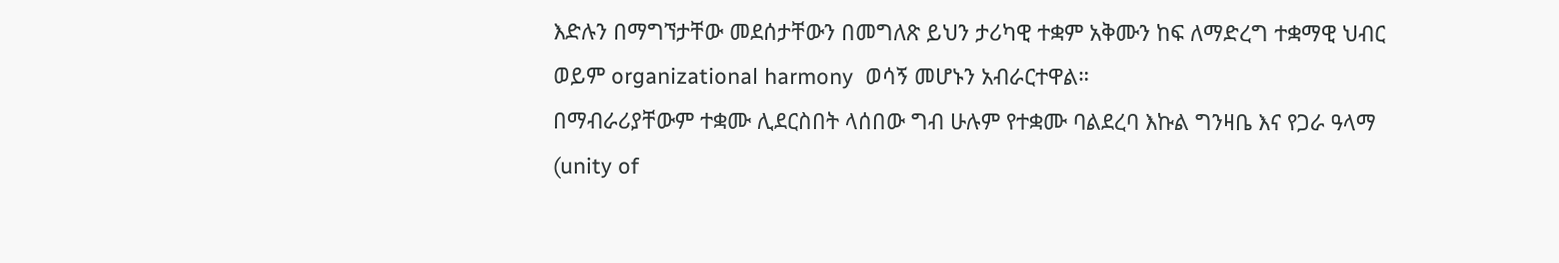እድሉን በማግኘታቸው መደሰታቸውን በመግለጽ ይህን ታሪካዊ ተቋም አቅሙን ከፍ ለማድረግ ተቋማዊ ህብር ወይም organizational harmony  ወሳኝ መሆኑን አብራርተዋል።
በማብራሪያቸውም ተቋሙ ሊደርስበት ላሰበው ግብ ሁሉም የተቋሙ ባልደረባ እኩል ግንዛቤ እና የጋራ ዓላማ (unity of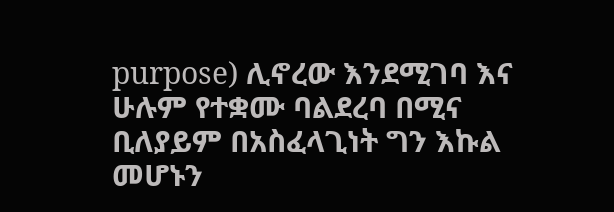purpose) ሊኖረው እንደሚገባ እና ሁሉም የተቋሙ ባልደረባ በሚና ቢለያይም በአስፈላጊነት ግን እኩል መሆኑን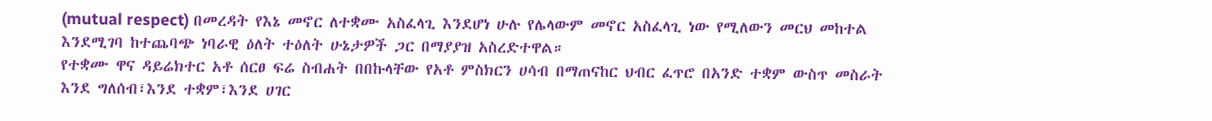(mutual respect) በመረዳት የእኔ መኖር ለተቋሙ አስፈላጊ እንደሆነ ሁሉ የሌላውም መኖር አስፈላጊ ነው የሚለውን መርህ መከተል እንደሚገባ ከተጨባጭ ነባራዊ ዕለት ተዕለት ሁኔታዎች ጋር በማያያዝ አስረድተዋል።
የተቋሙ ዋና ዳይሬክተር አቶ ሰርፀ ፍሬ ስብሐት በበኩላቸው የአቶ ምስክርን ሀሳብ በማጠናከር ህብር ፈጥሮ በአንድ ተቋም ውስጥ መስራት እንደ ግለሰብ፣እንደ ተቋም፣እንደ ሀገር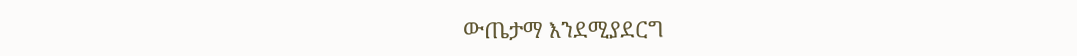ውጤታማ እንደሚያደርግ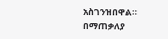አስገንዝበዋል።
በማጠቃለያ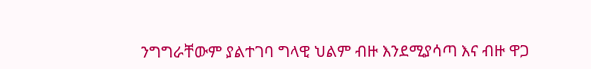ንግግራቸውም ያልተገባ ግላዊ ህልም ብዙ እንደሚያሳጣ እና ብዙ ዋጋ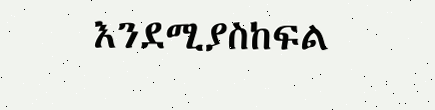እንደሚያስከፍል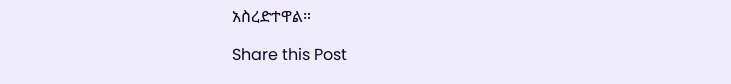አስረድተዋል።

Share this Post